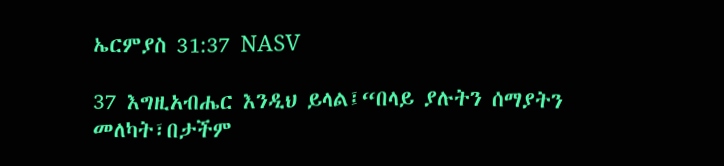ኤርምያስ 31:37 NASV

37 እግዚአብሔር እንዲህ ይላል፤“በላይ ያሉትን ሰማያትን መለካት፣በታችም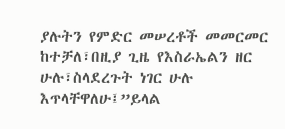ያሉትን የምድር መሠረቶች መመርመር ከተቻለ፣በዚያ ጊዜ የእስራኤልን ዘር ሁሉ፣ስላደረጉት ነገር ሁሉ እጥላቸዋለሁ፤”ይላል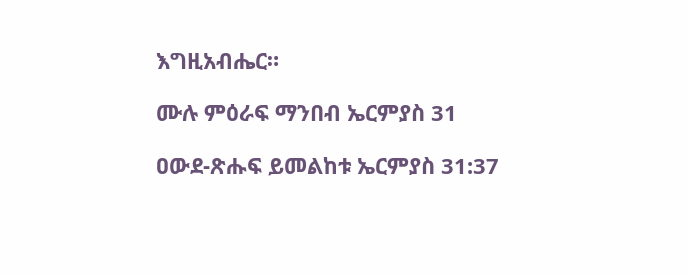እግዚአብሔር።

ሙሉ ምዕራፍ ማንበብ ኤርምያስ 31

ዐውደ-ጽሑፍ ይመልከቱ ኤርምያስ 31:37